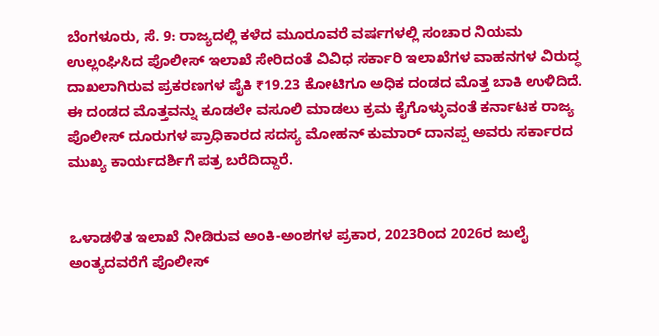ಬೆಂಗಳೂರು, ಸೆ. 9: ರಾಜ್ಯದಲ್ಲಿ ಕಳೆದ ಮೂರೂವರೆ ವರ್ಷಗಳಲ್ಲಿ ಸಂಚಾರ ನಿಯಮ ಉಲ್ಲಂಘಿಸಿದ ಪೊಲೀಸ್ ಇಲಾಖೆ ಸೇರಿದಂತೆ ವಿವಿಧ ಸರ್ಕಾರಿ ಇಲಾಖೆಗಳ ವಾಹನಗಳ ವಿರುದ್ಧ ದಾಖಲಾಗಿರುವ ಪ್ರಕರಣಗಳ ಪೈಕಿ ₹19.23 ಕೋಟಿಗೂ ಅಧಿಕ ದಂಡದ ಮೊತ್ತ ಬಾಕಿ ಉಳಿದಿದೆ. ಈ ದಂಡದ ಮೊತ್ತವನ್ನು ಕೂಡಲೇ ವಸೂಲಿ ಮಾಡಲು ಕ್ರಮ ಕೈಗೊಳ್ಳುವಂತೆ ಕರ್ನಾಟಕ ರಾಜ್ಯ ಪೊಲೀಸ್ ದೂರುಗಳ ಪ್ರಾಧಿಕಾರದ ಸದಸ್ಯ ಮೋಹನ್ ಕುಮಾರ್ ದಾನಪ್ಪ ಅವರು ಸರ್ಕಾರದ ಮುಖ್ಯ ಕಾರ್ಯದರ್ಶಿಗೆ ಪತ್ರ ಬರೆದಿದ್ದಾರೆ.


ಒಳಾಡಳಿತ ಇಲಾಖೆ ನೀಡಿರುವ ಅಂಕಿ-ಅಂಶಗಳ ಪ್ರಕಾರ, 2023ರಿಂದ 2026ರ ಜುಲೈ ಅಂತ್ಯದವರೆಗೆ ಪೊಲೀಸ್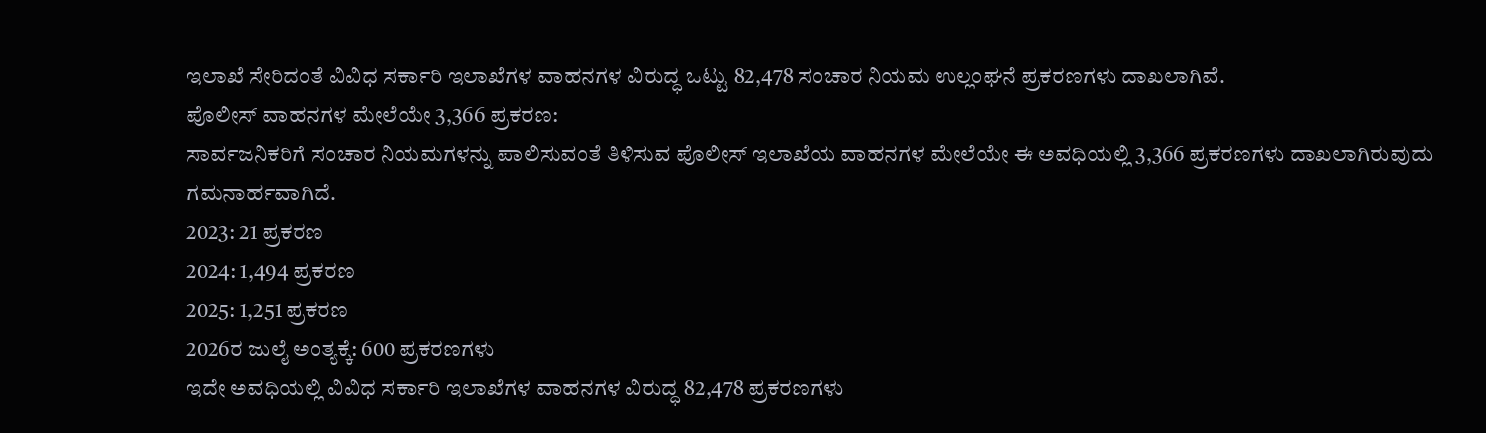ಇಲಾಖೆ ಸೇರಿದಂತೆ ವಿವಿಧ ಸರ್ಕಾರಿ ಇಲಾಖೆಗಳ ವಾಹನಗಳ ವಿರುದ್ಧ ಒಟ್ಟು 82,478 ಸಂಚಾರ ನಿಯಮ ಉಲ್ಲಂಘನೆ ಪ್ರಕರಣಗಳು ದಾಖಲಾಗಿವೆ.
ಪೊಲೀಸ್ ವಾಹನಗಳ ಮೇಲೆಯೇ 3,366 ಪ್ರಕರಣ:
ಸಾರ್ವಜನಿಕರಿಗೆ ಸಂಚಾರ ನಿಯಮಗಳನ್ನು ಪಾಲಿಸುವಂತೆ ತಿಳಿಸುವ ಪೊಲೀಸ್ ಇಲಾಖೆಯ ವಾಹನಗಳ ಮೇಲೆಯೇ ಈ ಅವಧಿಯಲ್ಲಿ 3,366 ಪ್ರಕರಣಗಳು ದಾಖಲಾಗಿರುವುದು ಗಮನಾರ್ಹವಾಗಿದೆ.
2023: 21 ಪ್ರಕರಣ
2024: 1,494 ಪ್ರಕರಣ
2025: 1,251 ಪ್ರಕರಣ
2026ರ ಜುಲೈ ಅಂತ್ಯಕ್ಕೆ: 600 ಪ್ರಕರಣಗಳು
ಇದೇ ಅವಧಿಯಲ್ಲಿ ವಿವಿಧ ಸರ್ಕಾರಿ ಇಲಾಖೆಗಳ ವಾಹನಗಳ ವಿರುದ್ಧ 82,478 ಪ್ರಕರಣಗಳು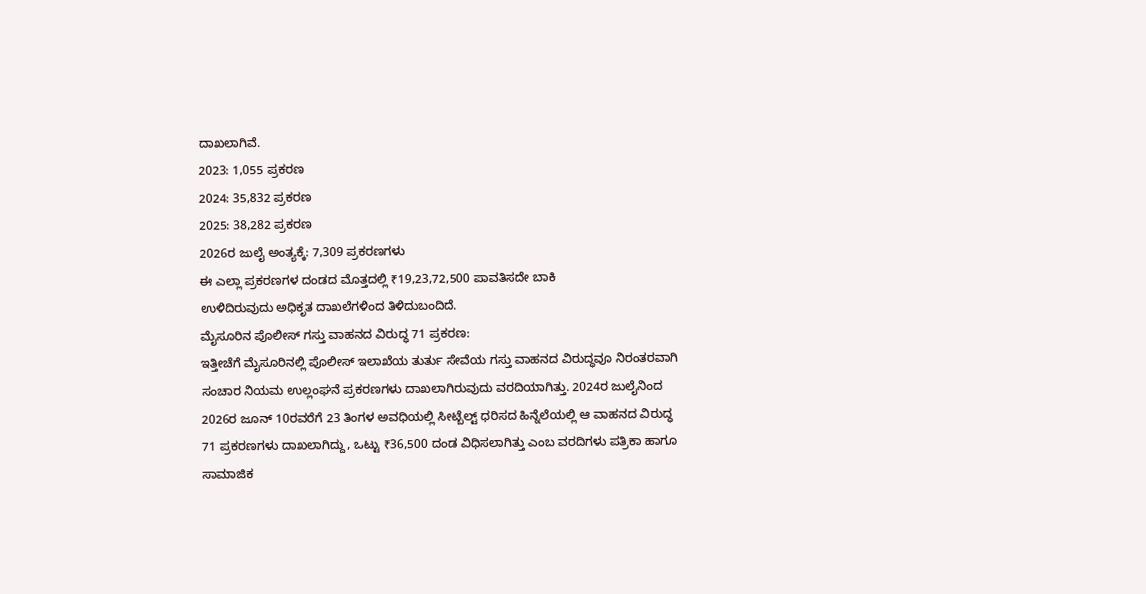ದಾಖಲಾಗಿವೆ.
2023: 1,055 ಪ್ರಕರಣ
2024: 35,832 ಪ್ರಕರಣ
2025: 38,282 ಪ್ರಕರಣ
2026ರ ಜುಲೈ ಅಂತ್ಯಕ್ಕೆ: 7,309 ಪ್ರಕರಣಗಳು
ಈ ಎಲ್ಲಾ ಪ್ರಕರಣಗಳ ದಂಡದ ಮೊತ್ತದಲ್ಲಿ ₹19,23,72,500 ಪಾವತಿಸದೇ ಬಾಕಿ
ಉಳಿದಿರುವುದು ಅಧಿಕೃತ ದಾಖಲೆಗಳಿಂದ ತಿಳಿದುಬಂದಿದೆ.
ಮೈಸೂರಿನ ಪೊಲೀಸ್ ಗಸ್ತು ವಾಹನದ ವಿರುದ್ಧ 71 ಪ್ರಕರಣ:
ಇತ್ತೀಚೆಗೆ ಮೈಸೂರಿನಲ್ಲಿ ಪೊಲೀಸ್ ಇಲಾಖೆಯ ತುರ್ತು ಸೇವೆಯ ಗಸ್ತು ವಾಹನದ ವಿರುದ್ಧವೂ ನಿರಂತರವಾಗಿ ಸಂಚಾರ ನಿಯಮ ಉಲ್ಲಂಘನೆ ಪ್ರಕರಣಗಳು ದಾಖಲಾಗಿರುವುದು ವರದಿಯಾಗಿತ್ತು. 2024ರ ಜುಲೈನಿಂದ 2026ರ ಜೂನ್ 10ರವರೆಗೆ 23 ತಿಂಗಳ ಅವಧಿಯಲ್ಲಿ ಸೀಟ್ಬೆಲ್ಟ್ ಧರಿಸದ ಹಿನ್ನೆಲೆಯಲ್ಲಿ ಆ ವಾಹನದ ವಿರುದ್ಧ 71 ಪ್ರಕರಣಗಳು ದಾಖಲಾಗಿದ್ದು, ಒಟ್ಟು ₹36,500 ದಂಡ ವಿಧಿಸಲಾಗಿತ್ತು ಎಂಬ ವರದಿಗಳು ಪತ್ರಿಕಾ ಹಾಗೂ ಸಾಮಾಜಿಕ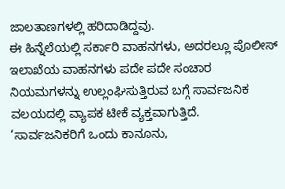ಜಾಲತಾಣಗಳಲ್ಲಿ ಹರಿದಾಡಿದ್ದವು.
ಈ ಹಿನ್ನೆಲೆಯಲ್ಲಿ ಸರ್ಕಾರಿ ವಾಹನಗಳು, ಅದರಲ್ಲೂ ಪೊಲೀಸ್ ಇಲಾಖೆಯ ವಾಹನಗಳು ಪದೇ ಪದೇ ಸಂಚಾರ ನಿಯಮಗಳನ್ನು ಉಲ್ಲಂಘಿಸುತ್ತಿರುವ ಬಗ್ಗೆ ಸಾರ್ವಜನಿಕ ವಲಯದಲ್ಲಿ ವ್ಯಾಪಕ ಟೀಕೆ ವ್ಯಕ್ತವಾಗುತ್ತಿದೆ.
‘ಸಾರ್ವಜನಿಕರಿಗೆ ಒಂದು ಕಾನೂನು,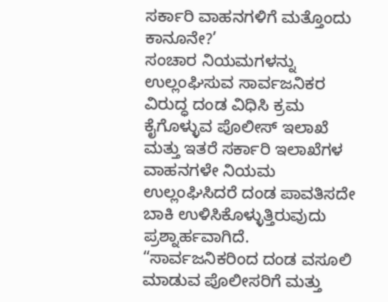ಸರ್ಕಾರಿ ವಾಹನಗಳಿಗೆ ಮತ್ತೊಂದು ಕಾನೂನೇ?’
ಸಂಚಾರ ನಿಯಮಗಳನ್ನು ಉಲ್ಲಂಘಿಸುವ ಸಾರ್ವಜನಿಕರ ವಿರುದ್ಧ ದಂಡ ವಿಧಿಸಿ ಕ್ರಮ ಕೈಗೊಳ್ಳುವ ಪೊಲೀಸ್ ಇಲಾಖೆ ಮತ್ತು ಇತರೆ ಸರ್ಕಾರಿ ಇಲಾಖೆಗಳ ವಾಹನಗಳೇ ನಿಯಮ ಉಲ್ಲಂಘಿಸಿದರೆ ದಂಡ ಪಾವತಿಸದೇ ಬಾಕಿ ಉಳಿಸಿಕೊಳ್ಳುತ್ತಿರುವುದು ಪ್ರಶ್ನಾರ್ಹವಾಗಿದೆ.
“ಸಾರ್ವಜನಿಕರಿಂದ ದಂಡ ವಸೂಲಿ ಮಾಡುವ ಪೊಲೀಸರಿಗೆ ಮತ್ತು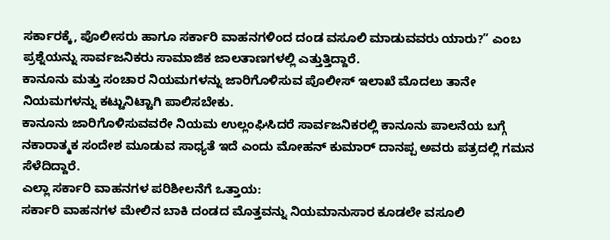ಸರ್ಕಾರಕ್ಕೆ, ಪೊಲೀಸರು ಹಾಗೂ ಸರ್ಕಾರಿ ವಾಹನಗಳಿಂದ ದಂಡ ವಸೂಲಿ ಮಾಡುವವರು ಯಾರು?” ಎಂಬ ಪ್ರಶ್ನೆಯನ್ನು ಸಾರ್ವಜನಿಕರು ಸಾಮಾಜಿಕ ಜಾಲತಾಣಗಳಲ್ಲಿ ಎತ್ತುತ್ತಿದ್ದಾರೆ.
ಕಾನೂನು ಮತ್ತು ಸಂಚಾರ ನಿಯಮಗಳನ್ನು ಜಾರಿಗೊಳಿಸುವ ಪೊಲೀಸ್ ಇಲಾಖೆ ಮೊದಲು ತಾನೇ ನಿಯಮಗಳನ್ನು ಕಟ್ಟುನಿಟ್ಟಾಗಿ ಪಾಲಿಸಬೇಕು.
ಕಾನೂನು ಜಾರಿಗೊಳಿಸುವವರೇ ನಿಯಮ ಉಲ್ಲಂಘಿಸಿದರೆ ಸಾರ್ವಜನಿಕರಲ್ಲಿ ಕಾನೂನು ಪಾಲನೆಯ ಬಗ್ಗೆ ನಕಾರಾತ್ಮಕ ಸಂದೇಶ ಮೂಡುವ ಸಾಧ್ಯತೆ ಇದೆ ಎಂದು ಮೋಹನ್ ಕುಮಾರ್ ದಾನಪ್ಪ ಅವರು ಪತ್ರದಲ್ಲಿ ಗಮನ ಸೆಳೆದಿದ್ದಾರೆ.
ಎಲ್ಲಾ ಸರ್ಕಾರಿ ವಾಹನಗಳ ಪರಿಶೀಲನೆಗೆ ಒತ್ತಾಯ:
ಸರ್ಕಾರಿ ವಾಹನಗಳ ಮೇಲಿನ ಬಾಕಿ ದಂಡದ ಮೊತ್ತವನ್ನು ನಿಯಮಾನುಸಾರ ಕೂಡಲೇ ವಸೂಲಿ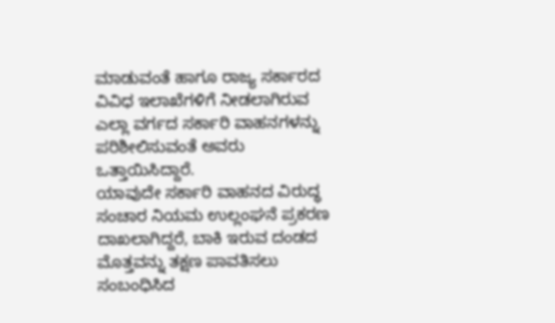ಮಾಡುವಂತೆ ಹಾಗೂ ರಾಜ್ಯ ಸರ್ಕಾರದ ವಿವಿಧ ಇಲಾಖೆಗಳಿಗೆ ನೀಡಲಾಗಿರುವ ಎಲ್ಲಾ ವರ್ಗದ ಸರ್ಕಾರಿ ವಾಹನಗಳನ್ನು ಪರಿಶೀಲಿಸುವಂತೆ ಅವರು ಒತ್ತಾಯಿಸಿದ್ದಾರೆ.
ಯಾವುದೇ ಸರ್ಕಾರಿ ವಾಹನದ ವಿರುದ್ಧ ಸಂಚಾರ ನಿಯಮ ಉಲ್ಲಂಘನೆ ಪ್ರಕರಣ ದಾಖಲಾಗಿದ್ದರೆ, ಬಾಕಿ ಇರುವ ದಂಡದ ಮೊತ್ತವನ್ನು ತಕ್ಷಣ ಪಾವತಿಸಲು ಸಂಬಂಧಿಸಿದ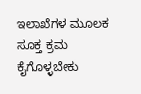ಇಲಾಖೆಗಳ ಮೂಲಕ ಸೂಕ್ತ ಕ್ರಮ ಕೈಗೊಳ್ಳಬೇಕು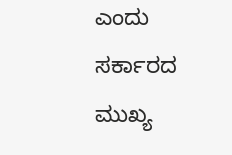ಎಂದು ಸರ್ಕಾರದ ಮುಖ್ಯ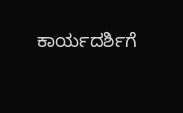ಕಾರ್ಯದರ್ಶಿಗೆ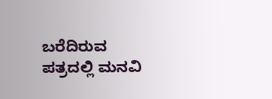ಬರೆದಿರುವ ಪತ್ರದಲ್ಲಿ ಮನವಿ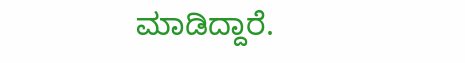ಮಾಡಿದ್ದಾರೆ.